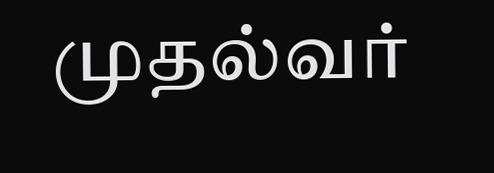முதல்வர்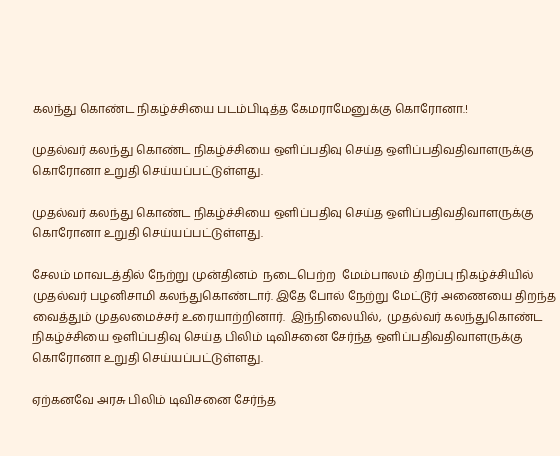கலந்து கொண்ட நிகழ்ச்சியை படம்பிடித்த கேமராமேனுக்கு கொரோனா.!

முதல்வர் கலந்து கொண்ட நிகழ்ச்சியை ஒளிப்பதிவு செய்த ஒளிப்பதிவதிவாளருக்கு  கொரோனா உறுதி செய்யப்பட்டுள்ளது.

முதல்வர் கலந்து கொண்ட நிகழ்ச்சியை ஒளிப்பதிவு செய்த ஒளிப்பதிவதிவாளருக்கு  கொரோனா உறுதி செய்யப்பட்டுள்ளது.

சேலம் மாவடத்தில் நேற்று முன்தினம்  நடைபெற்ற  மேம்பாலம் திறப்பு நிகழ்ச்சியில் முதல்வர் பழனிசாமி கலந்துகொண்டார். இதே போல் நேற்று மேட்டூர் அணையை திறந்த வைத்தும் முதலமைச்சர் உரையாற்றினார்.  இந்நிலையில்,  முதல்வர் கலந்துகொண்ட நிகழ்ச்சியை ஒளிப்பதிவு செய்த பிலிம் டிவிசனை சேர்ந்த ஒளிப்பதிவதிவாளருக்கு கொரோனா உறுதி செய்யப்பட்டுள்ளது.

ஏற்கனவே அரசு பிலிம் டிவிசனை சேர்ந்த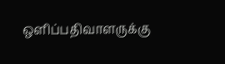ஒளிப்பதிவாளருக்கு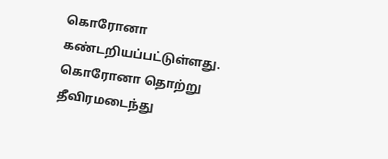கொரோனா கண்டறியப்பட்டுள்ளது. கொரோனா தொற்று தீவிரமடைந்து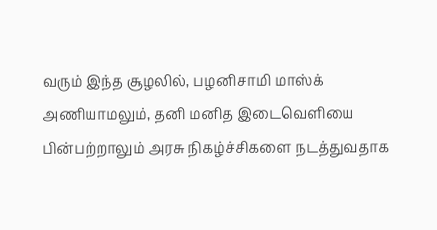வரும் இந்த சூழலில், பழனிசாமி மாஸ்க் அணியாமலும், தனி மனித இடைவெளியை பின்பற்றாலும் அரசு நிகழ்ச்சிகளை நடத்துவதாக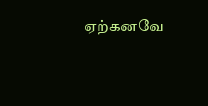ஏற்கனவே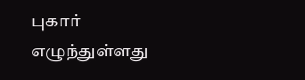புகார் எழுந்துள்ளது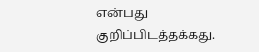என்பது குறிப்பிடத்தக்கது.